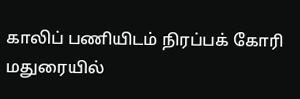காலிப் பணியிடம் நிரப்பக் கோரி மதுரையில்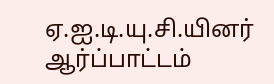ஏ.ஐ.டி.யு.சி.யினர் ஆர்ப்பாட்டம்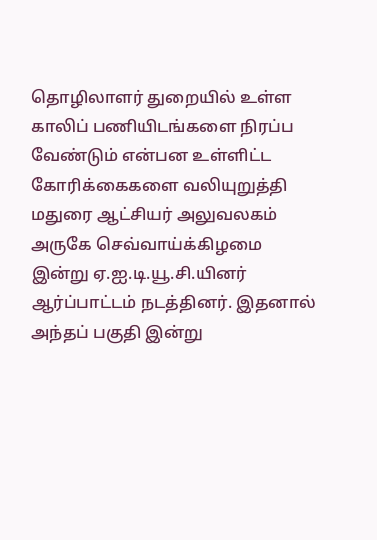தொழிலாளர் துறையில் உள்ள காலிப் பணியிடங்களை நிரப்ப வேண்டும் என்பன உள்ளிட்ட கோரிக்கைகளை வலியுறுத்தி மதுரை ஆட்சியர் அலுவலகம் அருகே செவ்வாய்க்கிழமை இன்று ஏ.ஐ.டி.யூ.சி.யினர் ஆர்ப்பாட்டம் நடத்தினர். இதனால் அந்தப் பகுதி இன்று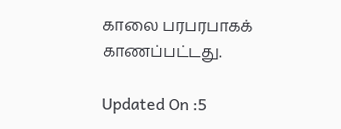காலை பரபரபாகக் காணப்பட்டது.

Updated On :5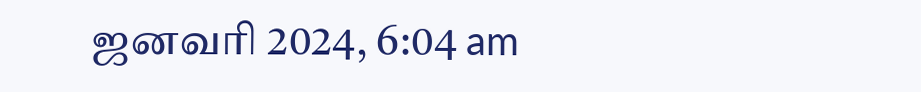ஜனவரி 2024, 6:04 am